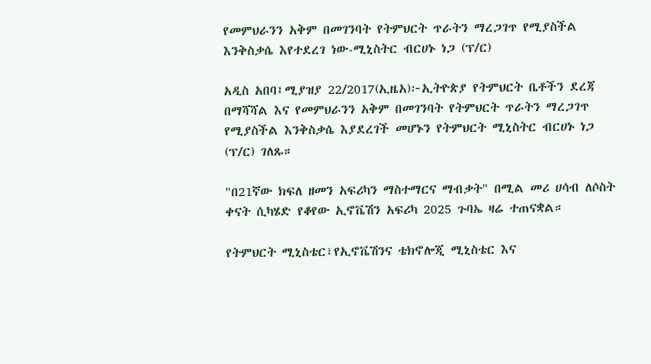የመምህራንን አቅም በመገንባት የትምህርት ጥራትን ማረጋገጥ የሚያስችል እንቅስቃሴ እየተደረገ ነው-ሚኒስትር ብርሀኑ ነጋ (ፕ/ር)

አዲስ አበባ፤ሚያዝያ 22/2017(ኢዜአ)፦ኢትዮጵያ የትምህርት ቤቶችን ደረጃ በማሻሻል እና የመምህራንን አቅም በመገንባት የትምህርት ጥራትን ማረጋገጥ የሚያስችል እንቅስቃሴ እያደረገች መሆኑን የትምህርት ሚኒስትር ብርሀኑ ነጋ (ፕ/ር) ገለጹ።

"በ21ኛው ክፍለ ዘመን አፍሪካን ማስተማርና ማብቃት" በሚል መሪ ሀሳብ ለሶስት ቀናት ሲካሄድ የቆየው ኢኖቬሽን አፍሪካ 2025 ጉባኤ ዛሬ ተጠናቋል።

የትምህርት ሚኒስቴር፣የኢኖቬሽንና ቴክኖሎጂ ሚኒስቴር እና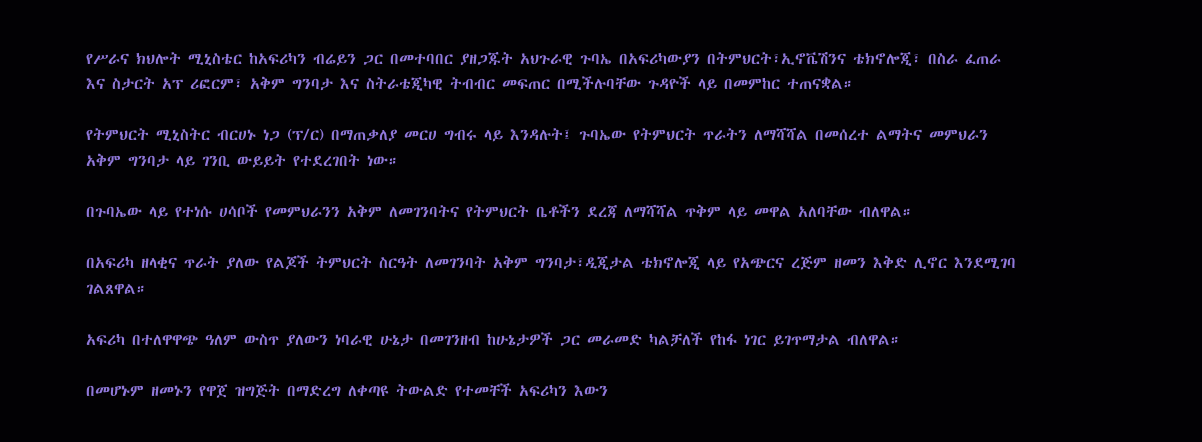የሥራና ክህሎት ሚኒስቴር ከአፍሪካን ብሬይን ጋር በመተባበር ያዘጋጁት አህጉራዊ ጉባኤ በአፍሪካውያን በትምህርት፣ኢኖቬሽንና ቴክኖሎጂ፣ በስራ ፈጠራ እና ስታርት አፕ ሪፎርም፣ አቅም ግንባታ እና ስትራቴጂካዊ ትብብር መፍጠር በሚችሉባቸው ጉዳዮች ላይ በመምከር ተጠናቋል።

የትምህርት ሚኒስትር ብርሀኑ ነጋ (ፕ/ር) በማጠቃለያ መርሀ ግብሩ ላይ እንዳሉት፤ ጉባኤው የትምህርት ጥራትን ለማሻሻል በመሰረተ ልማትና መምህራን አቅም ግንባታ ላይ ገንቢ ውይይት የተደረገበት ነው።

በጉባኤው ላይ የተነሱ ሀሳቦች የመምህራንን አቅም ለመገንባትና የትምህርት ቤቶችን ደረጃ ለማሻሻል ጥቅም ላይ መዋል አለባቸው ብለዋል።

በአፍሪካ ዘላቂና ጥራት ያለው የልጆች ትምህርት ስርዓት ለመገንባት አቅም ግንባታ፣ዲጂታል ቴክኖሎጂ ላይ የአጭርና ረጅም ዘመን እቅድ ሊኖር እንደሚገባ ገልጸዋል።

አፍሪካ በተለዋዋጭ ዓለም ውስጥ ያለውን ነባራዊ ሁኔታ በመገንዘብ ከሁኔታዎች ጋር መራመድ ካልቻለች የከፋ ነገር ይገጥማታል ብለዋል።

በመሆኑም ዘመኑን የዋጀ ዝግጅት በማድረግ ለቀጣዩ ትውልድ የተመቸች አፍሪካን እውን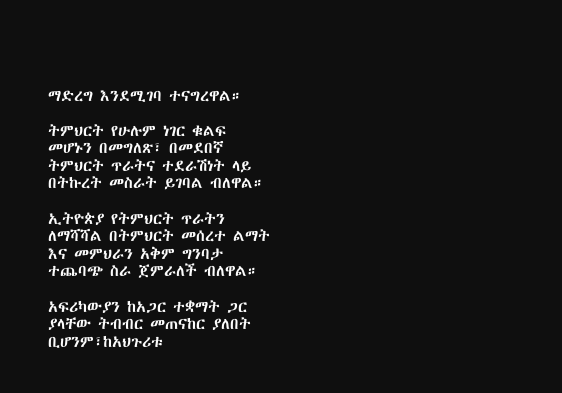ማድረግ እንደሚገባ ተናግረዋል።

ትምህርት የሁሉም ነገር ቁልፍ መሆኑን በመግለጽ፣ በመደበኛ ትምህርት ጥራትና ተደራሽነት ላይ በትኩረት መስራት ይገባል ብለዋል።

ኢትዮጵያ የትምህርት ጥራትን ለማሻሻል በትምህርት መሰረተ ልማት እና መምህራን አቅም ግንባታ ተጨባጭ ስራ ጀምራለች ብለዋል።

አፍሪካውያን ከአጋር ተቋማት ጋር ያላቸው ትብብር መጠናከር ያለበት ቢሆንም፣ከአህጉሪቱ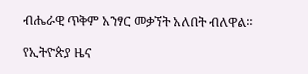ብሔራዊ ጥቅም አንፃር መቃኘት አለበት ብለዋል።

የኢትዮጵያ ዜና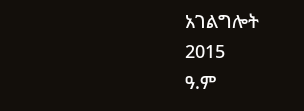አገልግሎት
2015
ዓ.ም